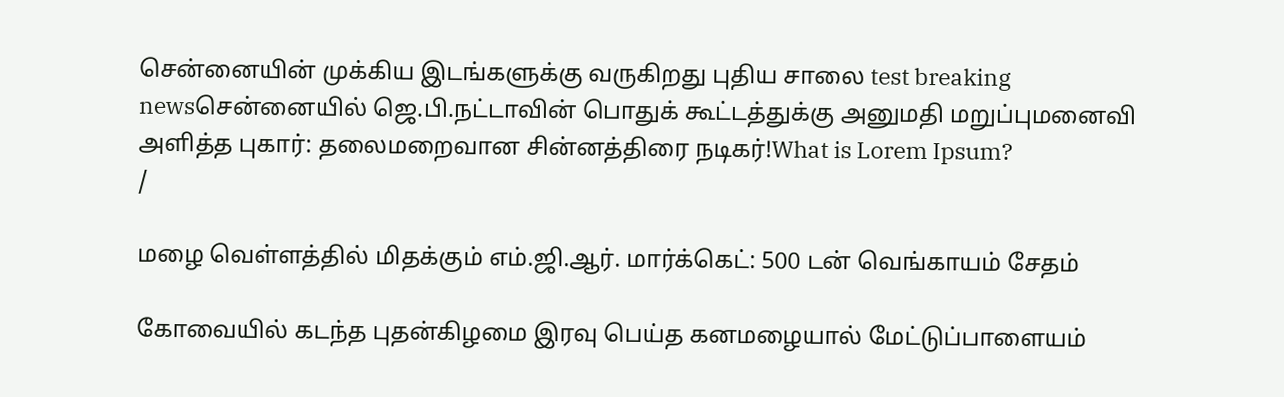சென்னையின் முக்கிய இடங்களுக்கு வருகிறது புதிய சாலை test breaking newsசென்னையில் ஜெ.பி.நட்டாவின் பொதுக் கூட்டத்துக்கு அனுமதி மறுப்புமனைவி அளித்த புகார்: தலைமறைவான சின்னத்திரை நடிகர்!What is Lorem Ipsum?
/

மழை வெள்ளத்தில் மிதக்கும் எம்.ஜி.ஆர். மார்க்கெட்: 500 டன் வெங்காயம் சேதம்

கோவையில் கடந்த புதன்கிழமை இரவு பெய்த கனமழையால் மேட்டுப்பாளையம்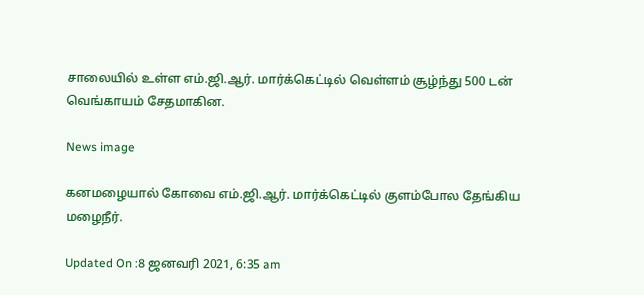சாலையில் உள்ள எம்.ஜி.ஆர். மார்க்கெட்டில் வெள்ளம் சூழ்ந்து 500 டன் வெங்காயம் சேதமாகின.

News image

கனமழையால் கோவை எம்.ஜி.ஆர். மார்க்கெட்டில் குளம்போல தேங்கிய மழைநீர்.

Updated On :8 ஜனவரி 2021, 6:35 am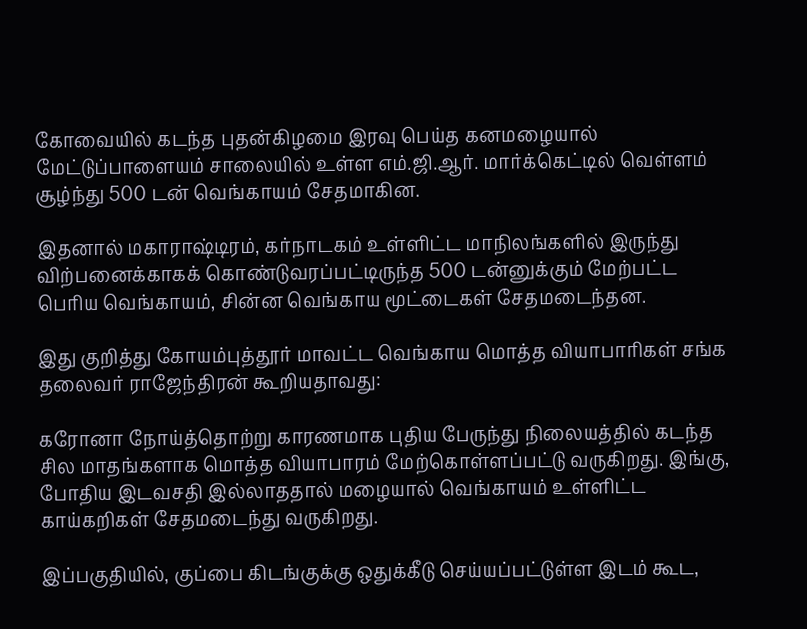கோவையில் கடந்த புதன்கிழமை இரவு பெய்த கனமழையால் மேட்டுப்பாளையம் சாலையில் உள்ள எம்.ஜி.ஆர். மார்க்கெட்டில் வெள்ளம் சூழ்ந்து 500 டன் வெங்காயம் சேதமாகின.

இதனால் மகாராஷ்டிரம், கர்நாடகம் உள்ளிட்ட மாநிலங்களில் இருந்து விற்பனைக்காகக் கொண்டுவரப்பட்டிருந்த 500 டன்னுக்கும் மேற்பட்ட பெரிய வெங்காயம், சின்ன வெங்காய மூட்டைகள் சேதமடைந்தன.

இது குறித்து கோயம்புத்தூர் மாவட்ட வெங்காய மொத்த வியாபாரிகள் சங்க தலைவர் ராஜேந்திரன் கூறியதாவது:

கரோனா நோய்த்தொற்று காரணமாக புதிய பேருந்து நிலையத்தில் கடந்த சில மாதங்களாக மொத்த வியாபாரம் மேற்கொள்ளப்பட்டு வருகிறது. இங்கு, போதிய இடவசதி இல்லாததால் மழையால் வெங்காயம் உள்ளிட்ட காய்கறிகள் சேதமடைந்து வருகிறது.

இப்பகுதியில், குப்பை கிடங்குக்கு ஒதுக்கீடு செய்யப்பட்டுள்ள இடம் கூட,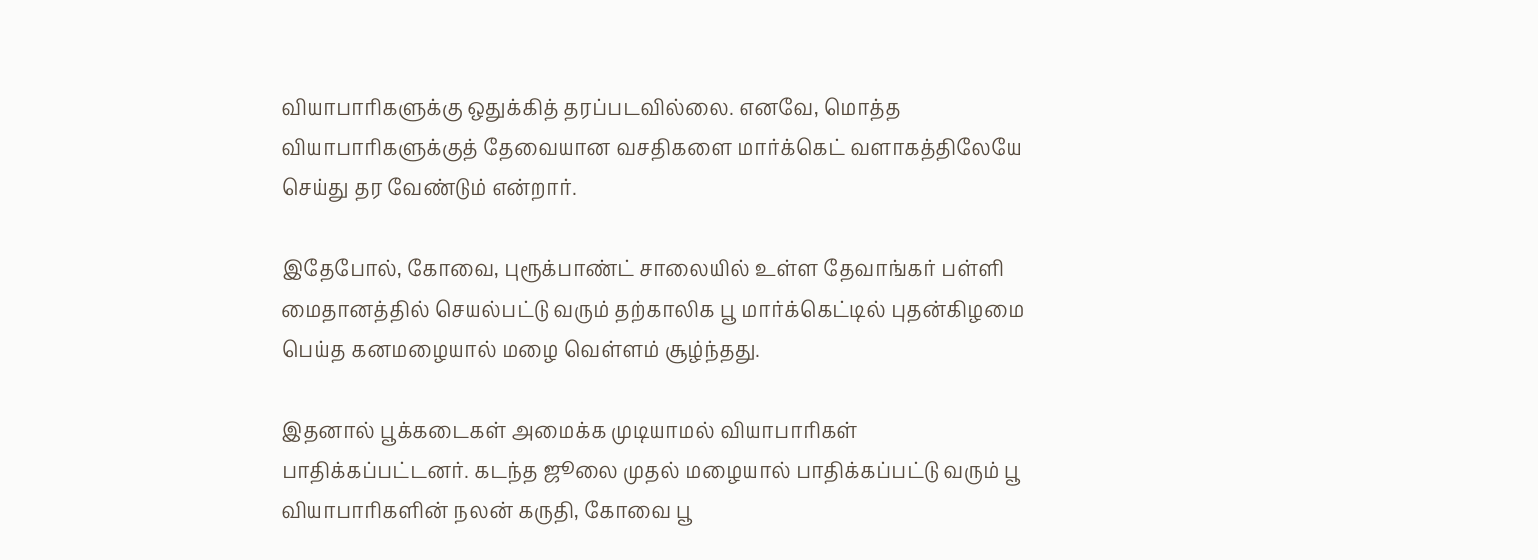வியாபாரிகளுக்கு ஒதுக்கித் தரப்படவில்லை. எனவே, மொத்த வியாபாரிகளுக்குத் தேவையான வசதிகளை மார்க்கெட் வளாகத்திலேயே செய்து தர வேண்டும் என்றார்.

இதேபோல், கோவை, புரூக்பாண்ட் சாலையில் உள்ள தேவாங்கர் பள்ளி மைதானத்தில் செயல்பட்டு வரும் தற்காலிக பூ மார்க்கெட்டில் புதன்கிழமை பெய்த கனமழையால் மழை வெள்ளம் சூழ்ந்தது.

இதனால் பூக்கடைகள் அமைக்க முடியாமல் வியாபாரிகள் பாதிக்கப்பட்டனர். கடந்த ஜூலை முதல் மழையால் பாதிக்கப்பட்டு வரும் பூ வியாபாரிகளின் நலன் கருதி, கோவை பூ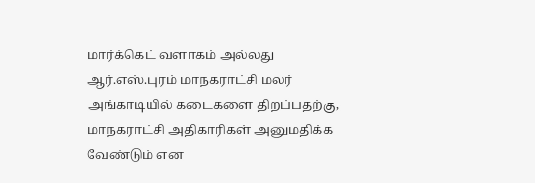மார்க்கெட் வளாகம் அல்லது ஆர்.எஸ்.புரம் மாநகராட்சி மலர் அங்காடியில் கடைகளை திறப்பதற்கு, மாநகராட்சி அதிகாரிகள் அனுமதிக்க வேண்டும் என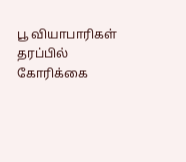பூ வியாபாரிகள் தரப்பில் கோரிக்கை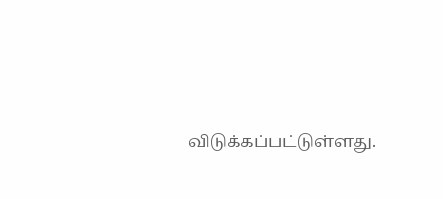விடுக்கப்பட்டுள்ளது.